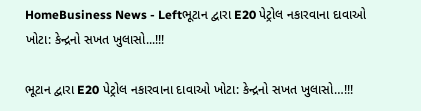HomeBusiness News - Leftભૂટાન દ્વારા E20 પેટ્રોલ નકારવાના દાવાઓ ખોટા: કેન્દ્રનો સખત ખુલાસો...!!!

ભૂટાન દ્વારા E20 પેટ્રોલ નકારવાના દાવાઓ ખોટા: કેન્દ્રનો સખત ખુલાસો…!!!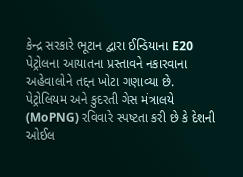કેન્દ્ર સરકારે ભૂટાન દ્વારા ઈન્ડિયાના E20 પેટ્રોલના આયાતના પ્રસ્તાવને નકારવાના અહેવાલોને તદ્દન ખોટા ગણાવ્યા છે. પેટ્રોલિયમ અને કુદરતી ગેસ મંત્રાલયે (MoPNG) રવિવારે સ્પષ્ટતા કરી છે કે દેશની ઓઈલ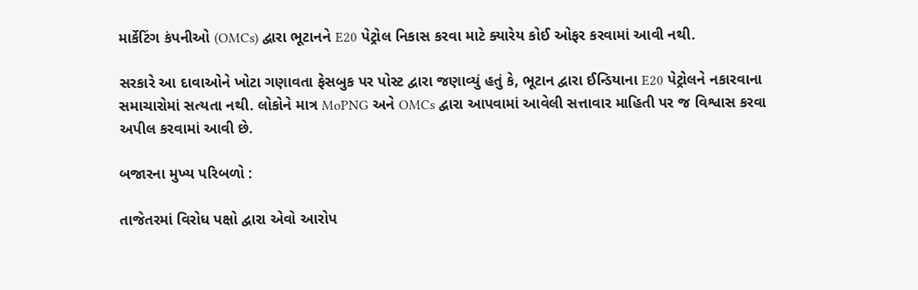માર્કેટિંગ કંપનીઓ (OMCs) દ્વારા ભૂટાનને E20 પેટ્રોલ નિકાસ કરવા માટે ક્યારેય કોઈ ઓફર કરવામાં આવી નથી.

સરકારે આ દાવાઓને ખોટા ગણાવતા ફેસબુક પર પોસ્ટ દ્વારા જણાવ્યું હતું કે, ભૂટાન દ્વારા ઈન્ડિયાના E20 પેટ્રોલને નકારવાના સમાચારોમાં સત્યતા નથી. લોકોને માત્ર MoPNG અને OMCs દ્વારા આપવામાં આવેલી સત્તાવાર માહિતી પર જ વિશ્વાસ કરવા અપીલ કરવામાં આવી છે.

બજારના મુખ્ય પરિબળો :

તાજેતરમાં વિરોધ પક્ષો દ્વારા એવો આરોપ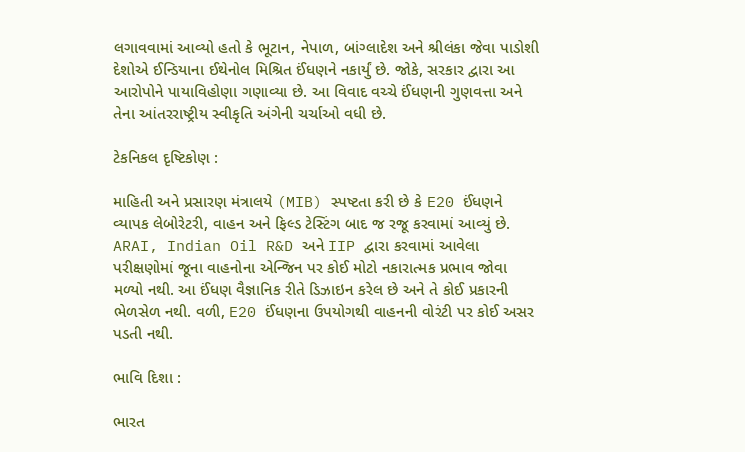લગાવવામાં આવ્યો હતો કે ભૂટાન, નેપાળ, બાંગ્લાદેશ અને શ્રીલંકા જેવા પાડોશી દેશોએ ઈન્ડિયાના ઈથેનોલ મિશ્રિત ઈંધણને નકાર્યું છે. જોકે, સરકાર દ્વારા આ આરોપોને પાયાવિહોણા ગણાવ્યા છે. આ વિવાદ વચ્ચે ઈંધણની ગુણવત્તા અને તેના આંતરરાષ્ટ્રીય સ્વીકૃતિ અંગેની ચર્ચાઓ વધી છે.

ટેકનિકલ દૃષ્ટિકોણ :

માહિતી અને પ્રસારણ મંત્રાલયે (MIB) સ્પષ્ટતા કરી છે કે E20 ઈંધણને વ્યાપક લેબોરેટરી, વાહન અને ફિલ્ડ ટેસ્ટિંગ બાદ જ રજૂ કરવામાં આવ્યું છે. ARAI, Indian Oil R&D અને IIP દ્વારા કરવામાં આવેલા પરીક્ષણોમાં જૂના વાહનોના એન્જિન પર કોઈ મોટો નકારાત્મક પ્રભાવ જોવા મળ્યો નથી. આ ઈંધણ વૈજ્ઞાનિક રીતે ડિઝાઇન કરેલ છે અને તે કોઈ પ્રકારની ભેળસેળ નથી. વળી, E20 ઈંધણના ઉપયોગથી વાહનની વોરંટી પર કોઈ અસર પડતી નથી.

ભાવિ દિશા :

ભારત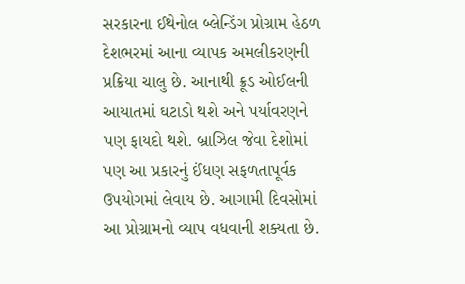સરકારના ઈથેનોલ બ્લેન્ડિંગ પ્રોગ્રામ હેઠળ દેશભરમાં આના વ્યાપક અમલીકરણની પ્રક્રિયા ચાલુ છે. આનાથી ક્રૂડ ઓઈલની આયાતમાં ઘટાડો થશે અને પર્યાવરણને પણ ફાયદો થશે. બ્રાઝિલ જેવા દેશોમાં પણ આ પ્રકારનું ઈંધણ સફળતાપૂર્વક ઉપયોગમાં લેવાય છે. આગામી દિવસોમાં આ પ્રોગ્રામનો વ્યાપ વધવાની શક્યતા છે.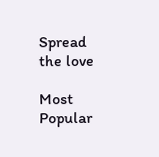Spread the love

Most Popular